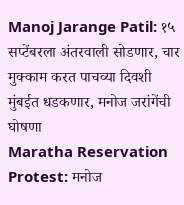Manoj Jarange Patil: १५ सप्टेंबरला अंतरवाली सोडणार, चार मुक्काम करत पाचव्या दिवशी मुंबईत धडकणार, मनोज जरांगेंची घोषणा
Maratha Reservation Protest: मनोज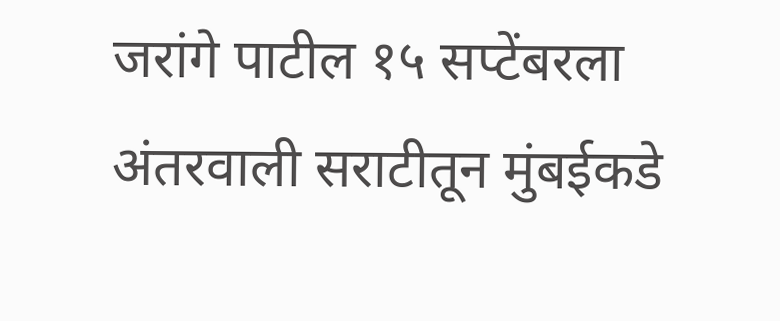जरांगे पाटील १५ सप्टेंबरला अंतरवाली सराटीतून मुंबईकडे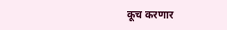कूच करणार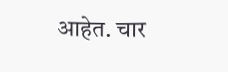आहेत. चार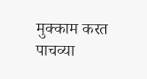मुक्काम करत पाचव्या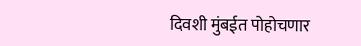दिवशी मुंबईत पोहोचणार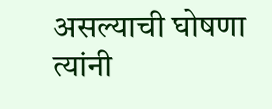असल्याची घोषणा त्यांनी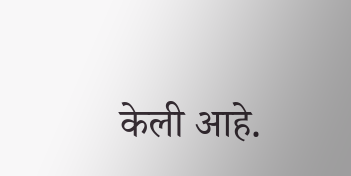केली आहे.